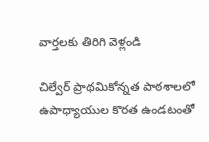వార్తలకు తిరిగి వెళ్లండి

చిల్వేర్ ప్రాథమికోన్నత పాఠశాలలో ఉపాధ్యాయుల కొరత ఉండటంతో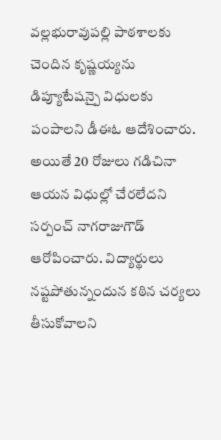వల్లభురావుపల్లి పాఠశాలకు చెందిన కృష్ణయ్యను డిప్యూటేషన్పై విధులకు పంపాలని డీఈఓ ఆదేశించారు.
అయితే 20 రోజులు గడిచినా ఆయన విధుల్లో చేరలేదని సర్పంచ్ నాగరాజుగౌడ్ ఆరోపించారు. విద్యార్థులు నష్టపోతున్నందున కఠిన చర్యలు తీసుకోవాలని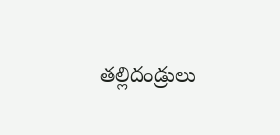తల్లిదండ్రులు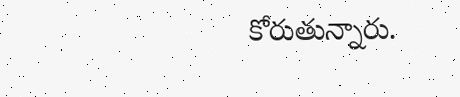కోరుతున్నారు.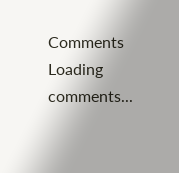Comments
Loading comments...